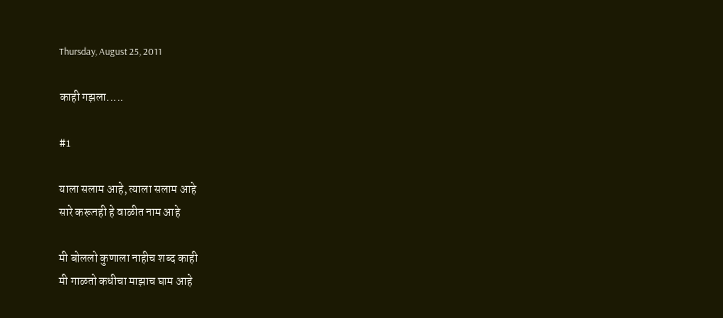Thursday, August 25, 2011

काही गझला.....

#1

याला सलाम आहे, त्याला सलाम आहे
सारे करूनही हे वाळीत नाम आहे

मी बोललो कुणाला नाहीच शब्द काही
मी गाळतो कधीचा माझाच घाम आहे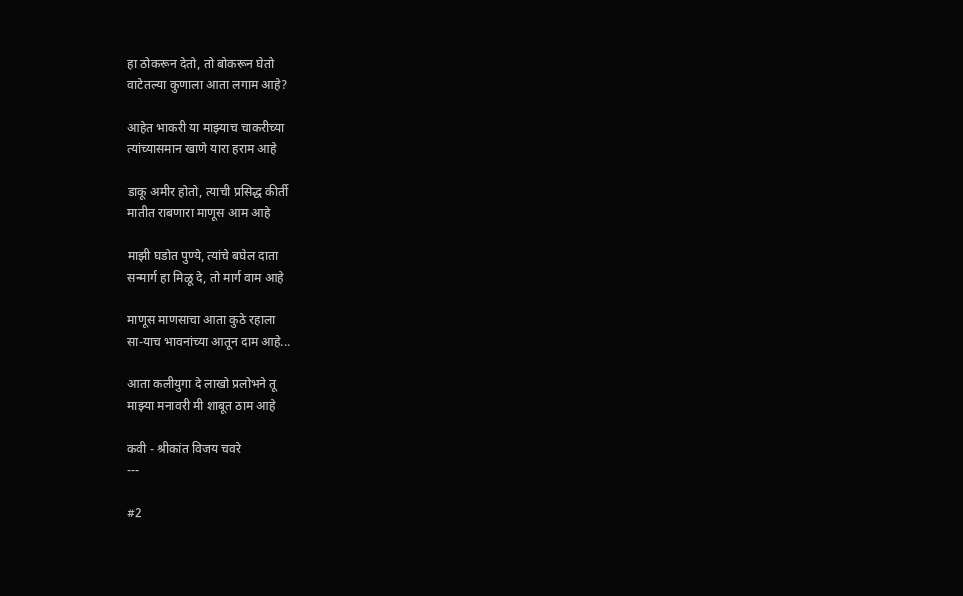हा ठोकरून देतो, तो बोकरून घेतो
वाटेतल्या कुणाला आता लगाम आहे?

आहेत भाकरी या माझ्याच चाकरीच्या
त्यांच्यासमान खाणे यारा हराम आहे

डाकू अमीर होतो, त्याची प्रसिद्ध कीर्ती
मातीत राबणारा माणूस आम आहे

माझी घडोत पुण्ये, त्यांचे बघेल दाता
सन्मार्ग हा मिळू दे, तो मार्ग वाम आहे

माणूस माणसाचा आता कुठे रहाला
सा-याच भावनांच्या आतून दाम आहे...

आता कलीयुगा दे लाखो प्रलोभने तू
माझ्या मनावरी मी शाबूत ठाम आहे

कवी - श्रीकांत विजय चवरे
---

#2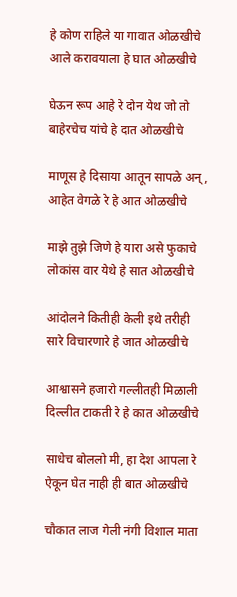हे कोण राहिले या गावात ओळखीचे
आले करावयाला हे घात ओळखीचे

घेऊन रूप आहे रे दोन येथ जो तो
बाहेरचेच यांचे हे दात ओळखीचे

माणूस हे दिसाया आतून सापळे अन्,
आहेत वेगळे रे हे आत ओळखीचे

माझे तुझे जिणे हे यारा असे फुकाचे
लोकांस वार येथे हे सात ओळखीचे

आंदोलने कितीही केली इथे तरीही
सारे विचारणारे हे जात ओळखीचे

आश्वासने हजारो गल्लीतही मिळाली
दिल्लीत टाकती रे हे कात ओळखीचे

साधेच बोललो मी, हा देश आपला रे
ऐकून घेत नाही ही बात ओळखीचे

चौकात लाज गेली नंगी विशाल माता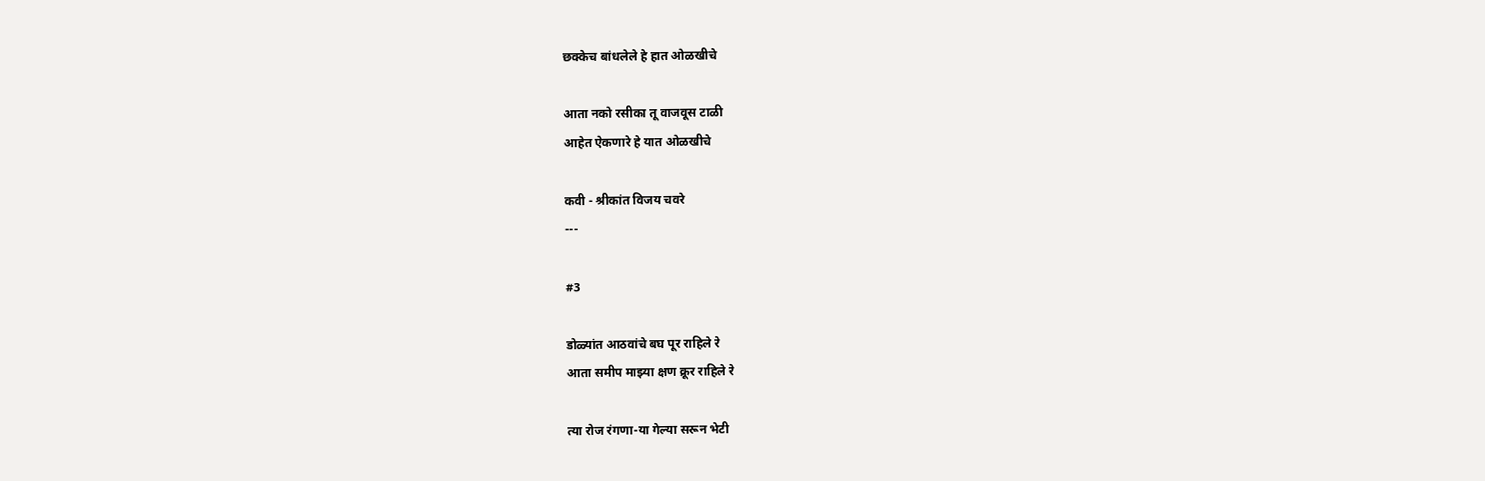छक्केच बांधलेले हे हात ओळखीचे

आता नको रसीका तू वाजवूस टाळी
आहेत ऐकणारे हे यात ओळखीचे

कवी - श्रीकांत विजय चवरे
---

#3

डोळ्यांत आठवांचे बघ पूर राहिले रे
आता समीप माझ्या क्षण क्रूर राहिले रे

त्या रोज रंगणा-या गेल्या सरून भेटी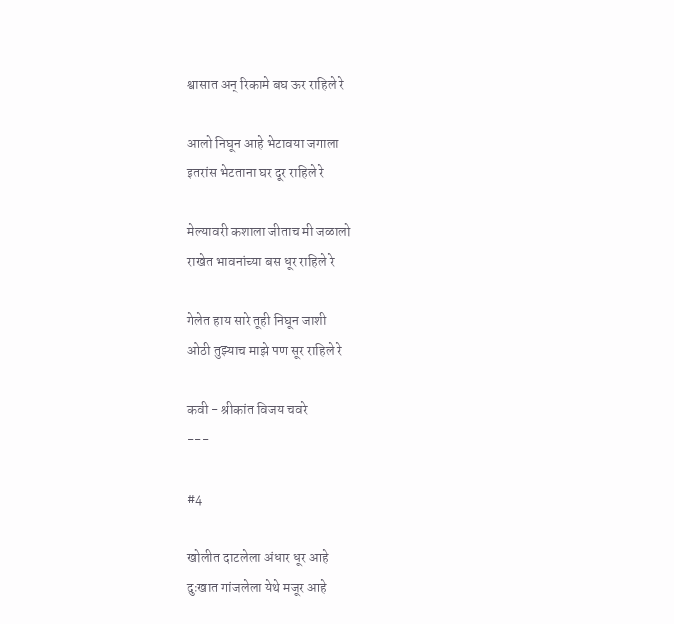श्वासात अन् रिकामे बघ ऊर राहिले रे

आलो निघून आहे भेटावया जगाला
इतरांस भेटताना घर दूर राहिले रे

मेल्यावरी कशाला जीताच मी जळालो
राखेत भावनांच्या बस धूर राहिले रे

गेलेत हाय सारे तूही निघून जाशी
ओठी तुझ्याच माझे पण सूर राहिले रे

कवी - श्रीकांत विजय चवरे
---

#4

खोलीत दाटलेला अंधार धूर आहे
दुःखात गांजलेला येथे मजूर आहे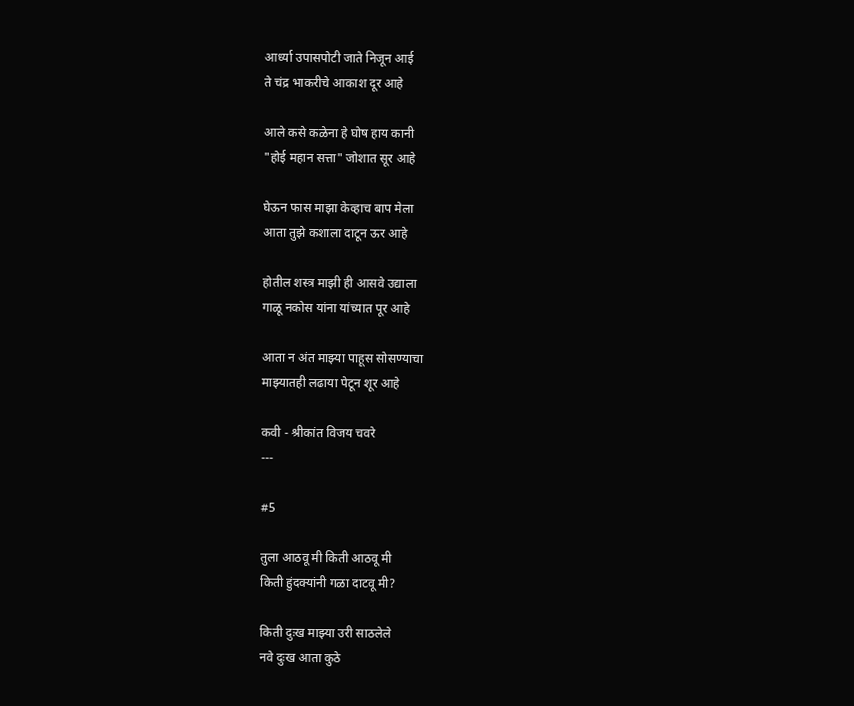आर्ध्या उपासपोटी जाते निजून आई
ते चंद्र भाकरीचे आकाश दूर आहे

आले कसे कळेना हे घोष हाय कानी
"होई महान सत्ता" जोशात सूर आहे

घेऊन फास माझा केव्हाच बाप मेला
आता तुझे कशाला दाटून ऊर आहे

होतील शस्त्र माझी ही आसवे उद्याला
गाळू नकोस यांना यांच्यात पूर आहे

आता न अंत माझ्या पाहूस सोसण्याचा
माझ्यातही लढाया पेटून शूर आहे

कवी - श्रीकांत विजय चवरे
---

#5

तुला आठवू मी किती आठवू मी
किती हुंदक्यांनी गळा दाटवू मी?

किती दुःख माझ्या उरी साठलेले
नवे दुःख आता कुठे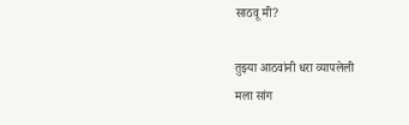साठवू मी?

तुझ्या आठवांनी धरा व्यापलेली
मला सांग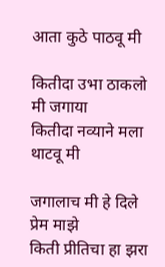आता कुठे पाठवू मी

कितीदा उभा ठाकलो मी जगाया
कितीदा नव्याने मला थाटवू मी

जगालाच मी हे दिले प्रेम माझे
किती प्रीतिचा हा झरा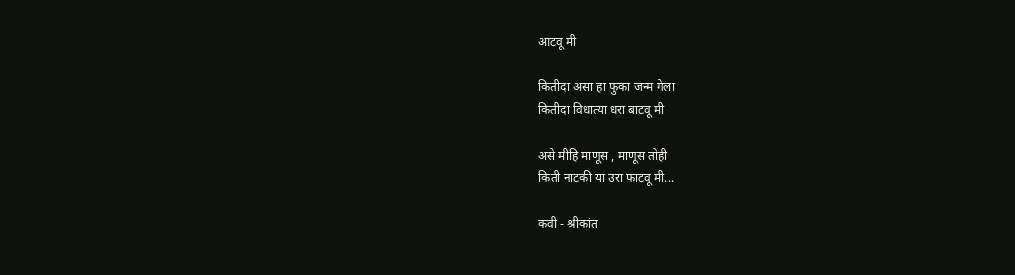आटवू मी

कितीदा असा हा फुका जन्म गेला
कितीदा विधात्या धरा बाटवू मी

असे मीहि माणूस , माणूस तोही
किती नाटकी या उरा फाटवू मी...

कवी - श्रीकांत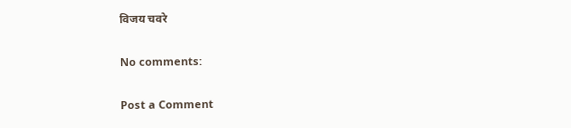विजय चवरे

No comments:

Post a Comment